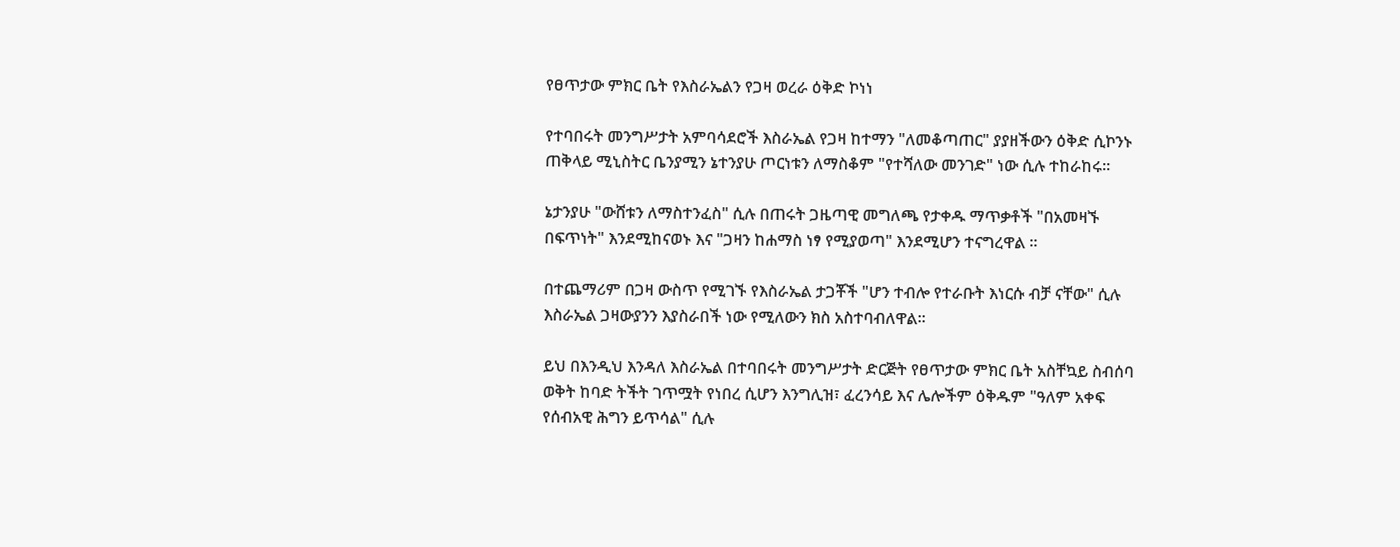የፀጥታው ምክር ቤት የእስራኤልን የጋዛ ወረራ ዕቅድ ኮነነ

የተባበሩት መንግሥታት አምባሳደሮች እስራኤል የጋዛ ከተማን "ለመቆጣጠር" ያያዘችውን ዕቅድ ሲኮንኑ ጠቅላይ ሚኒስትር ቤንያሚን ኔተንያሁ ጦርነቱን ለማስቆም "የተሻለው መንገድ" ነው ሲሉ ተከራከሩ።

ኔታንያሁ "ውሸቱን ለማስተንፈስ" ሲሉ በጠሩት ጋዜጣዊ መግለጫ የታቀዱ ማጥቃቶች "በአመዛኙ በፍጥነት" እንደሚከናወኑ እና "ጋዛን ከሐማስ ነፃ የሚያወጣ" እንደሚሆን ተናግረዋል ።

በተጨማሪም በጋዛ ውስጥ የሚገኙ የእስራኤል ታጋቾች "ሆን ተብሎ የተራቡት እነርሱ ብቻ ናቸው" ሲሉ እስራኤል ጋዛውያንን እያስራበች ነው የሚለውን ክስ አስተባብለዋል።

ይህ በእንዲህ እንዳለ እስራኤል በተባበሩት መንግሥታት ድርጅት የፀጥታው ምክር ቤት አስቸኳይ ስብሰባ ወቅት ከባድ ትችት ገጥሟት የነበረ ሲሆን እንግሊዝ፣ ፈረንሳይ እና ሌሎችም ዕቅዱም "ዓለም አቀፍ የሰብአዊ ሕግን ይጥሳል" ሲሉ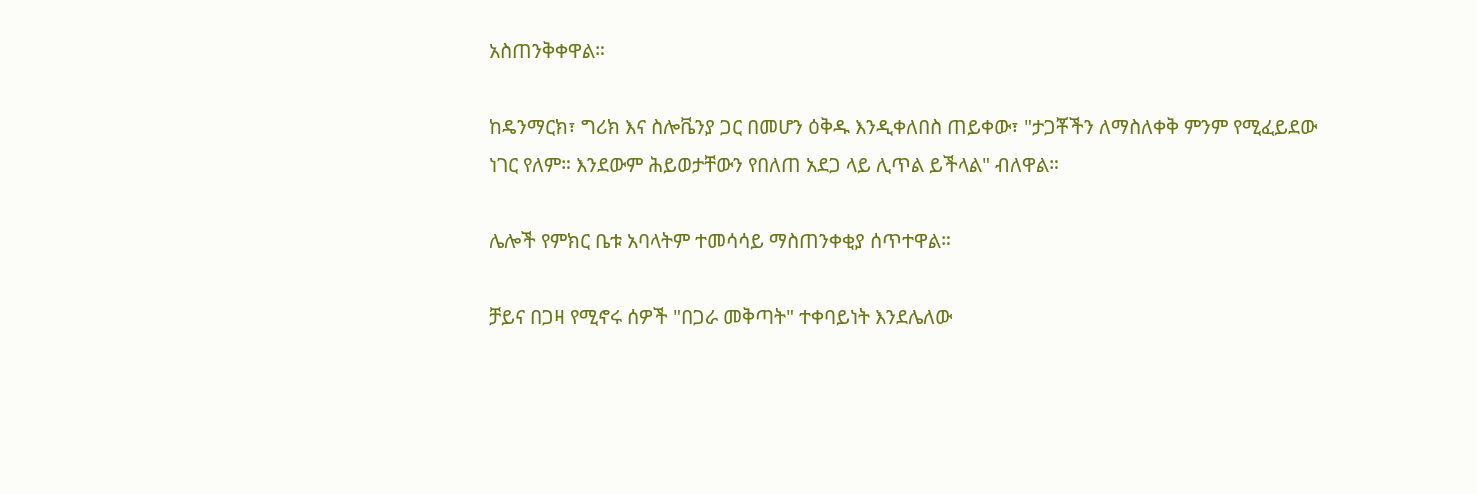አስጠንቅቀዋል።

ከዴንማርክ፣ ግሪክ እና ስሎቬንያ ጋር በመሆን ዕቅዱ እንዲቀለበስ ጠይቀው፣ "ታጋቾችን ለማስለቀቅ ምንም የሚፈይደው ነገር የለም። እንደውም ሕይወታቸውን የበለጠ አደጋ ላይ ሊጥል ይችላል" ብለዋል።

ሌሎች የምክር ቤቱ አባላትም ተመሳሳይ ማስጠንቀቂያ ሰጥተዋል።

ቻይና በጋዛ የሚኖሩ ሰዎች "በጋራ መቅጣት" ተቀባይነት እንደሌለው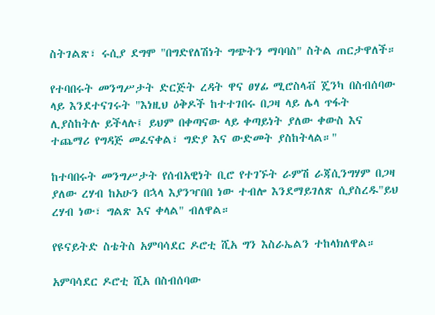ስትገልጽ፣ ሩሲያ ደግሞ "በግድየለሽነት ግጭትን ማባባስ" ስትል ጠርታዋለች።

የተባበሩት መንግሥታት ድርጅት ረዳት ዋና ፀሃፊ ሚሮስላቭ ጄንካ በስብሰባው ላይ እንደተናገሩት "እነዚህ ዕቅዶች ከተተገበሩ በጋዛ ላይ ሌላ ጥፋት ሊያስከትሉ ይችላሉ፤ ይህም በቀጣናው ላይ ቀጣይነት ያለው ቀውስ እና ተጨማሪ የግዳጅ መፈናቀል፣ ግድያ እና ውድመት ያስከትላል።"

ከተባበሩት መንግሥታት የሰብአዊነት ቢሮ የተገኙት ራምሽ ራጃሲንግሃም በጋዛ ያለው ረሃብ ከአሁን በኋላ እያንዣበበ ነው ተብሎ እንደማይገለጽ ሲያስረዱ"ይህ ረሃብ ነው፣ ግልጽ እና ቀላል" ብለዋል።

የዩናይትድ ስቴትስ አምባሳደር ዶሮቲ ሺአ ግን እስራኤልን ተከላክለዋል።

አምባሳደር ዶሮቲ ሺአ በስብሰባው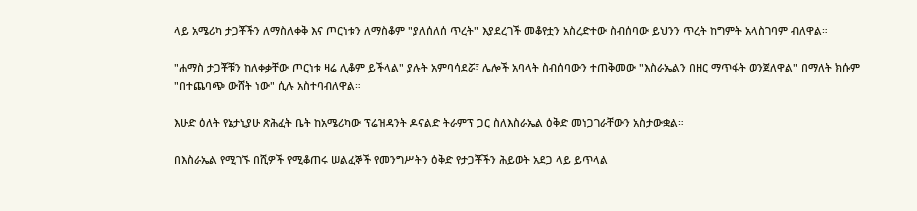ላይ አሜሪካ ታጋቾችን ለማስለቀቅ እና ጦርነቱን ለማስቆም "ያለሰለሰ ጥረት" እያደረገች መቆየቷን አስረድተው ስብሰባው ይህንን ጥረት ከግምት አላስገባም ብለዋል።

"ሐማስ ታጋቾቹን ከለቀቃቸው ጦርነቱ ዛሬ ሊቆም ይችላል" ያሉት አምባሳደሯ፣ ሌሎች አባላት ስብሰባውን ተጠቅመው "እስራኤልን በዘር ማጥፋት ወንጀለዋል" በማለት ክሱም "በተጨባጭ ውሸት ነው" ሲሉ አስተባብለዋል።

እሁድ ዕለት የኔታኒያሁ ጽሕፈት ቤት ከአሜሪካው ፕሬዝዳንት ዶናልድ ትራምፕ ጋር ስለእስራኤል ዕቅድ መነጋገራቸውን አስታውቋል።

በእስራኤል የሚገኙ በሺዎች የሚቆጠሩ ሠልፈኞች የመንግሥትን ዕቅድ የታጋቾችን ሕይወት አደጋ ላይ ይጥላል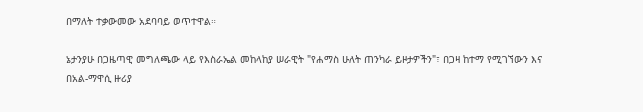በማለት ተቃውመው አደባባይ ወጥተዋል።

ኔታንያሁ በጋዜጣዊ መግለጫው ላይ የእስራኤል መከላከያ ሠራዊት "የሐማስ ሁለት ጠንካራ ይዞታዎችን"፣ በጋዛ ከተማ የሚገኘውን እና በአል-ማዋሲ ዙሪያ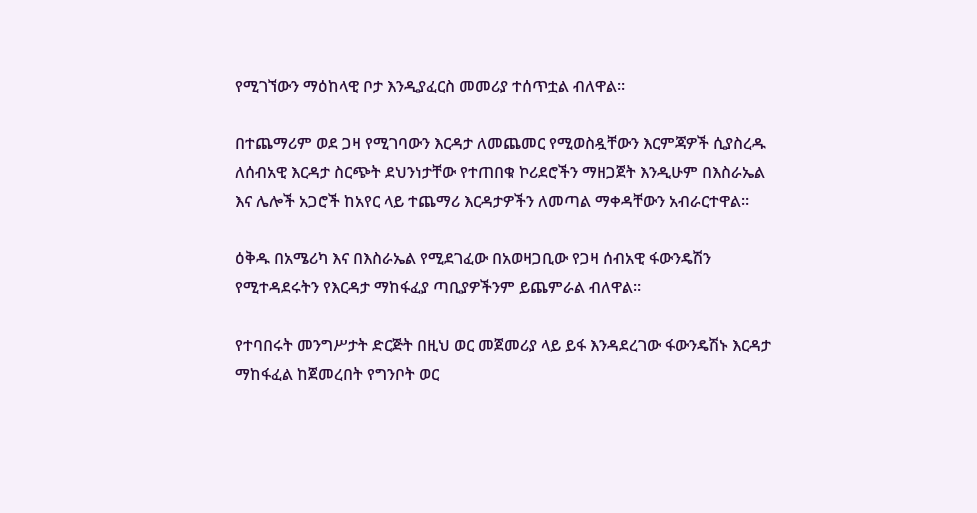የሚገኘውን ማዕከላዊ ቦታ እንዲያፈርስ መመሪያ ተሰጥቷል ብለዋል።

በተጨማሪም ወደ ጋዛ የሚገባውን እርዳታ ለመጨመር የሚወስዷቸውን እርምጃዎች ሲያስረዱ ለሰብአዊ እርዳታ ስርጭት ደህንነታቸው የተጠበቁ ኮሪደሮችን ማዘጋጀት እንዲሁም በእስራኤል እና ሌሎች አጋሮች ከአየር ላይ ተጨማሪ እርዳታዎችን ለመጣል ማቀዳቸውን አብራርተዋል።

ዕቅዱ በአሜሪካ እና በእስራኤል የሚደገፈው በአወዛጋቢው የጋዛ ሰብአዊ ፋውንዴሽን የሚተዳደሩትን የእርዳታ ማከፋፈያ ጣቢያዎችንም ይጨምራል ብለዋል።

የተባበሩት መንግሥታት ድርጅት በዚህ ወር መጀመሪያ ላይ ይፋ እንዳደረገው ፋውንዴሽኑ እርዳታ ማከፋፈል ከጀመረበት የግንቦት ወር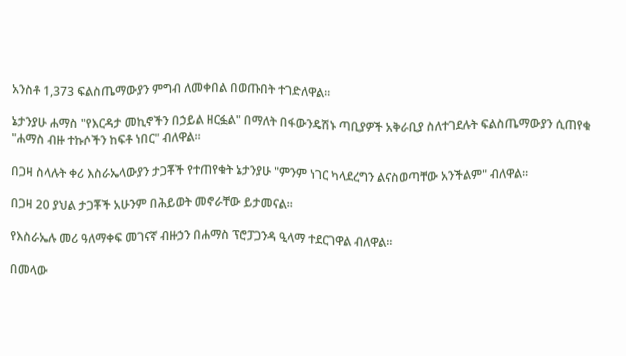አንስቶ 1,373 ፍልስጤማውያን ምግብ ለመቀበል በወጡበት ተገድለዋል።

ኔታንያሁ ሐማስ "የእርዳታ መኪኖችን በኃይል ዘርፏል" በማለት በፋውንዴሽኑ ጣቢያዎች አቅራቢያ ስለተገደሉት ፍልስጤማውያን ሲጠየቁ "ሐማስ ብዙ ተኩሶችን ከፍቶ ነበር" ብለዋል።

በጋዛ ስላሉት ቀሪ እስራኤላውያን ታጋቾች የተጠየቁት ኔታንያሁ "ምንም ነገር ካላደረግን ልናስወጣቸው አንችልም" ብለዋል።

በጋዛ 20 ያህል ታጋቾች አሁንም በሕይወት መኖራቸው ይታመናል።

የእስራኤሉ መሪ ዓለማቀፍ መገናኛ ብዙኃን በሐማስ ፕሮፓጋንዳ ዒላማ ተደርገዋል ብለዋል።

በመላው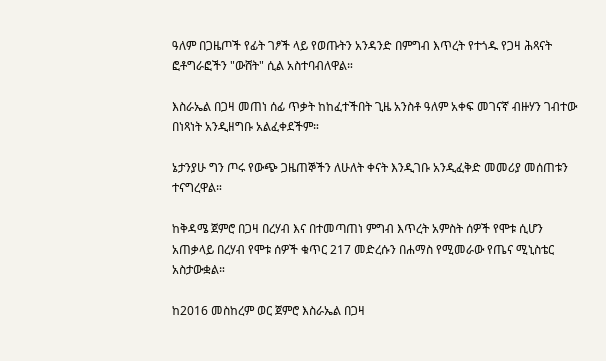ዓለም በጋዜጦች የፊት ገፆች ላይ የወጡትን አንዳንድ በምግብ እጥረት የተጎዱ የጋዛ ሕጻናት ፎቶግራፎችን "ውሸት" ሲል አስተባብለዋል።

እስራኤል በጋዛ መጠነ ሰፊ ጥቃት ከከፈተችበት ጊዜ አንስቶ ዓለም አቀፍ መገናኛ ብዙሃን ገብተው በነጻነት አንዲዘግቡ አልፈቀደችም።

ኔታንያሁ ግን ጦሩ የውጭ ጋዜጠኞችን ለሁለት ቀናት እንዲገቡ አንዲፈቅድ መመሪያ መሰጠቱን ተናግረዋል።

ከቅዳሜ ጀምሮ በጋዛ በረሃብ እና በተመጣጠነ ምግብ እጥረት አምስት ሰዎች የሞቱ ሲሆን አጠቃላይ በረሃብ የሞቱ ሰዎች ቁጥር 217 መድረሱን በሐማስ የሚመራው የጤና ሚኒስቴር አስታውቋል።

ከ2016 መስከረም ወር ጀምሮ እስራኤል በጋዛ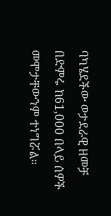ባካሄደችው ወታደራዊ ዘመቻ በድምሩ ከ61,000 በላይ ሰዎች መሞታቸውንም ተነግሯል።